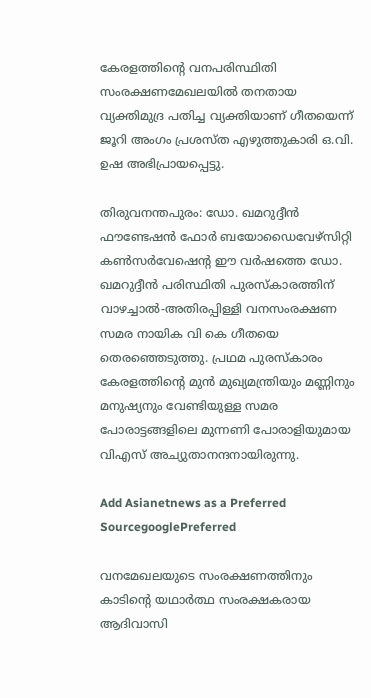കേരളത്തിന്റെ വനപരിസ്ഥിതി സംരക്ഷണമേഖലയില്‍ തനതായ വ്യക്തിമുദ്ര പതിച്ച വ്യക്തിയാണ് ഗീതയെന്ന് ജൂറി അംഗം പ്രശസ്ത എഴുത്തുകാരി ഒ.വി. ഉഷ അഭിപ്രായപ്പെട്ടു.

തിരുവനന്തപുരം: ഡോ. ഖമറുദ്ദീന്‍ ഫൗണ്ടേഷന്‍ ഫോര്‍ ബയോഡൈവേഴ്‌സിറ്റി കണ്‍സര്‍വേഷെന്റ ഈ വര്‍ഷത്തെ ഡോ. ഖമറുദ്ദീന്‍ പരിസ്ഥിതി പുരസ്‌കാരത്തിന് വാഴച്ചാല്‍-അതിരപ്പിള്ളി വനസംരക്ഷണ സമര നായിക വി കെ ഗീതയെ തെരഞ്ഞെടുത്തു. പ്രഥമ പുരസ്‌കാരം കേരളത്തിന്റെ മുന്‍ മുഖ്യമന്ത്രിയും മണ്ണിനും മനുഷ്യനും വേണ്ടിയുള്ള സമര പോരാട്ടങ്ങളിലെ മുന്നണി പോരാളിയുമായ വിഎസ് അച്യുതാനന്ദനായിരുന്നു.

Add Asianetnews as a Preferred SourcegooglePreferred

വനമേഖലയുടെ സംരക്ഷണത്തിനും കാടിന്റെ യഥാര്‍ത്ഥ സംരക്ഷകരായ ആദിവാസി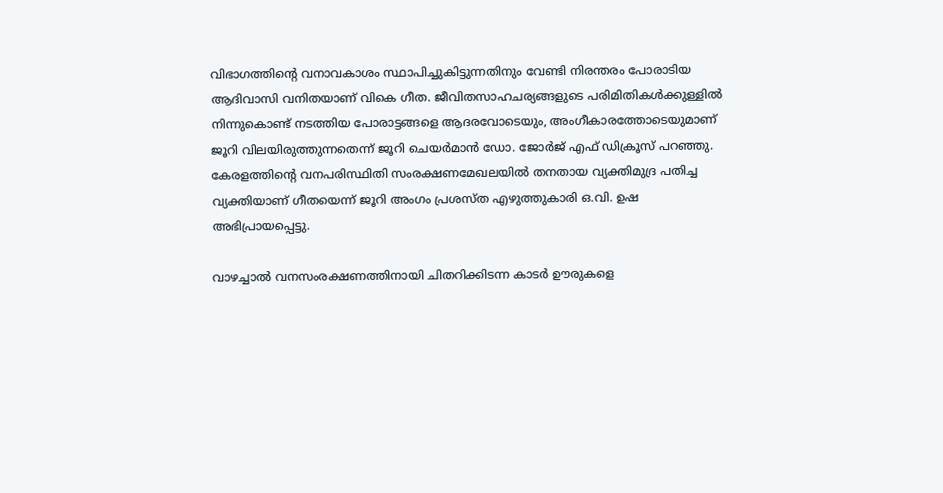വിഭാഗത്തിന്റെ വനാവകാശം സ്ഥാപിച്ചുകിട്ടുന്നതിനും വേണ്ടി നിരന്തരം പോരാടിയ ആദിവാസി വനിതയാണ് വികെ ഗീത. ജീവിതസാഹചര്യങ്ങളുടെ പരിമിതികള്‍ക്കുള്ളില്‍ നിന്നുകൊണ്ട് നടത്തിയ പോരാട്ടങ്ങളെ ആദരവോടെയും, അംഗീകാരത്തോടെയുമാണ് ജൂറി വിലയിരുത്തുന്നതെന്ന് ജൂറി ചെയര്‍മാന്‍ ഡോ. ജോര്‍ജ് എഫ് ഡിക്രൂസ് പറഞ്ഞു. കേരളത്തിന്റെ വനപരിസ്ഥിതി സംരക്ഷണമേഖലയില്‍ തനതായ വ്യക്തിമുദ്ര പതിച്ച വ്യക്തിയാണ് ഗീതയെന്ന് ജൂറി അംഗം പ്രശസ്ത എഴുത്തുകാരി ഒ.വി. ഉഷ അഭിപ്രായപ്പെട്ടു.

വാഴച്ചാല്‍ വനസംരക്ഷണത്തിനായി ചിതറിക്കിടന്ന കാടര്‍ ഊരുകളെ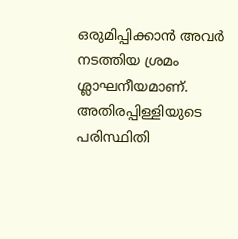ഒരുമിപ്പിക്കാന്‍ അവര്‍ നടത്തിയ ശ്രമം ശ്ലാഘനീയമാണ്. അതിരപ്പിള്ളിയുടെ പരിസ്ഥിതി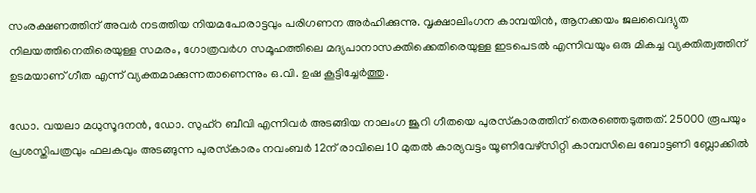സംരക്ഷണത്തിന് അവര്‍ നടത്തിയ നിയമപോരാട്ടവും പരിഗണന അര്‍ഹിക്കുന്നു. വൃക്ഷാലിംഗന കാമ്പയിന്‍, ആനക്കയം ജലവൈദ്യുത നിലയത്തിനെതിരെയുള്ള സമരം, ഗോത്രവര്‍ഗ സമൂഹത്തിലെ മദ്യപാനാസക്തിക്കെതിരെയുള്ള ഇടപെടല്‍ എന്നിവയും ഒരു മികച്ച വ്യക്തിത്വത്തിന് ഉടമയാണ് ഗീത എന്ന് വ്യക്തമാക്കുന്നതാണെന്നും ഒ.വി. ഉഷ കൂട്ടിച്ചേര്‍ത്തു.

ഡോ. വയലാ മധുസൂദനന്‍, ഡോ. സുഹ്‌റ ബീവി എന്നിവര്‍ അടങ്ങിയ നാലംഗ ജൂറി ഗീതയെ പുരസ്‌കാരത്തിന് തെരഞ്ഞെടുത്തത്. 25000 രൂപയും പ്രശസ്തിപത്രവും ഫലകവും അടങ്ങുന്ന പുരസ്‌കാരം നവംബര്‍ 12ന് രാവിലെ 10 മുതല്‍ കാര്യവട്ടം യൂണിവേഴ്‌സിറ്റി കാമ്പസിലെ ബോട്ടണി ബ്ലോക്കില്‍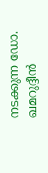നടക്കുന്ന ഡോ. ഖമറുദ്ദീന്‍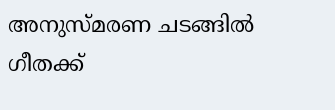അനുസ്മരണ ചടങ്ങില്‍ ഗീതക്ക്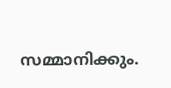സമ്മാനിക്കും.